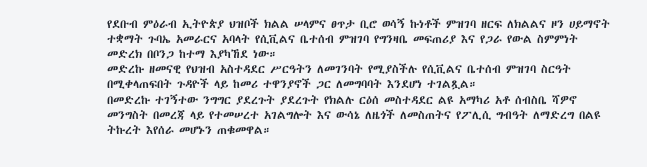የደቡብ ምዕራብ ኢትዮጵያ ህዝቦች ክልል ሠላምና ፀጥታ ቢሮ ወሳኝ ኩነቶች ምዝገባ ዘርፍ ለክልልና ዞን ሀይማኖት ተቋማት ጉባኤ አመራርና አባላት የሲቪልና ቤተሰብ ምዝገባ የግንዛቤ መፍጠሪያ እና የጋራ የውል ስምምነት መድረክ በቦንጋ ከተማ እያካኸደ ነው።
መድረኩ ዘመናዊ የህዝብ አስተዳደር ሥርዓትን ለመገንባት የሚያስችሉ የሲቪልና ቤተሰብ ምዝገባ ስርዓት በሚቀላጠፍበት ጉዳዮች ላይ ከመሪ ተዋንያኖች ጋር ለመግባባት እንደሆነ ተገልጿል።
በመድረኩ ተገኝተው ንግግር ያደረጉት ያደረጉት የክልሉ ርዕሰ መስተዳደር ልዩ አማካሪ አቶ ሰብስቤ ሻዎኖ መንግስት በመረጃ ላይ የተመሠረተ አገልግሎት እና ውሳኔ ለዜጎች ለመስጠትና የፖሊሲ ግብዓት ለማድረግ በልዩ ትኩረት እየሰራ መሆኑን ጠቁመዋል።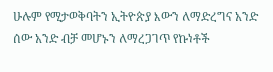ሁሉም የሚታወቅባትን ኢትዮጵያ እውን ለማድረግና አንድ ሰው አንድ ብቻ መሆኑን ለማረጋገጥ የኩነቶች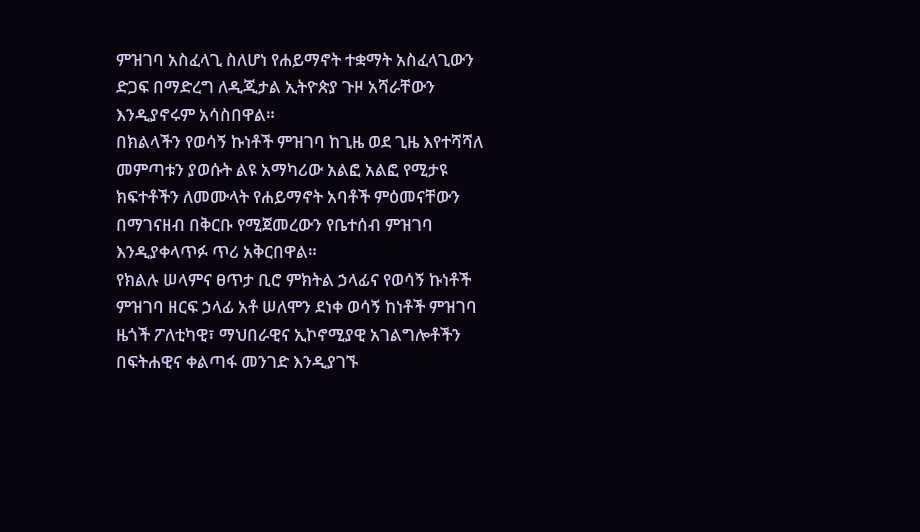ምዝገባ አስፈላጊ ስለሆነ የሐይማኖት ተቋማት አስፈላጊውን ድጋፍ በማድረግ ለዲጂታል ኢትዮጵያ ጉዞ አሻራቸውን እንዲያኖሩም አሳስበዋል።
በክልላችን የወሳኝ ኩነቶች ምዝገባ ከጊዜ ወደ ጊዜ እየተሻሻለ መምጣቱን ያወሱት ልዩ አማካሪው አልፎ አልፎ የሚታዩ ክፍተቶችን ለመሙላት የሐይማኖት አባቶች ምዕመናቸውን በማገናዘብ በቅርቡ የሚጀመረውን የቤተሰብ ምዝገባ እንዲያቀላጥፉ ጥሪ አቅርበዋል።
የክልሉ ሠላምና ፀጥታ ቢሮ ምክትል ኃላፊና የወሳኝ ኩነቶች ምዝገባ ዘርፍ ኃላፊ አቶ ሠለሞን ደነቀ ወሳኝ ከነቶች ምዝገባ ዜጎች ፖለቲካዊ፣ ማህበራዊና ኢኮኖሚያዊ አገልግሎቶችን በፍትሐዊና ቀልጣፋ መንገድ እንዲያገኙ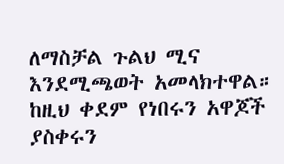ለማስቻል ጉልህ ሚና እንደሚጫወት አመላክተዋል።
ከዚህ ቀደም የነበሩን አዋጆች ያስቀሩን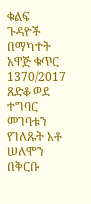ቁልፍ ጉዳዮች በማካተት አዋጅ ቁጥር 1370/2017 ጸድቆ ወደ ተግባር መገባቱን የገለጹት አቶ ሠለሞን በቅርቡ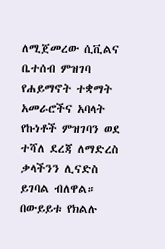ለሚጀመረው ሲቪልና ቤተሰብ ምዝገባ የሐይማኖት ተቋማት አመራሮችና አባላት የኩነቶች ምዝገባን ወደ ተሻለ ደረጃ ለማድረስ ቃላችንን ሊናድስ ይገባል ብለዋል።
በውይይቱ የክልሉ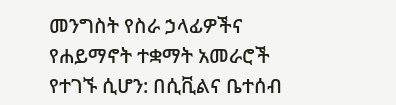መንግስት የስራ ኃላፊዎችና የሐይማኖት ተቋማት አመራሮች የተገኙ ሲሆን: በሲቪልና ቤተሰብ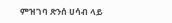ምዝገባ ጽንሰ ሀሳብ ላይ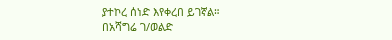ያተኮረ ሰነድ እየቀረበ ይገኛል።
በአሻግሬ ገ/ወልድ